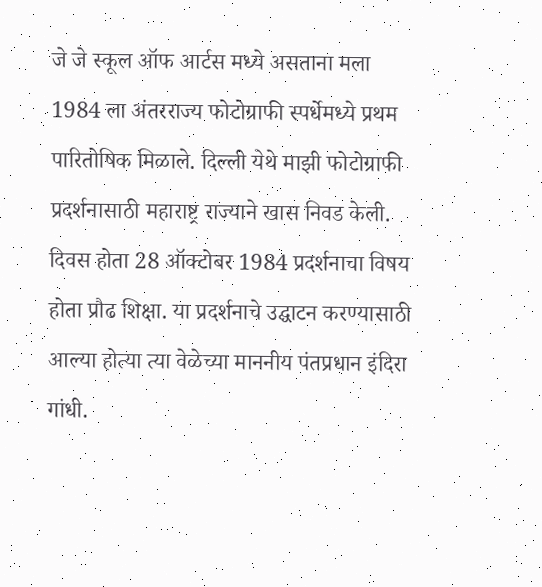जे जे स्कूल ऑफ आर्टस मध्ये असताना मला 1984 ला अंतरराज्य फोटोग्राफी स्पर्धेमध्ये प्रथम पारितोषिक मिळाले. दिल्ली येथे माझी फोटोग्राफी प्रदर्शनासाठी महाराष्ट्र राज्याने खास निवड केली. दिवस होता 28 ऑक्टोबर 1984 प्रदर्शनाचा विषय होता प्रौढ शिक्षा. या प्रदर्शनाचे उद्घाटन करण्यासाठी आल्या होत्या त्या वेळेच्या माननीय पंतप्रधान इंदिरा गांधी.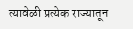त्यावेळी प्रत्येक राज्यातून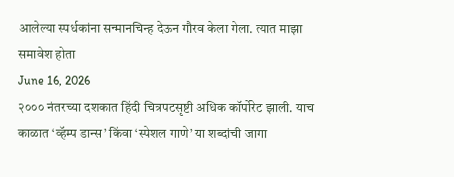आलेल्या स्पर्धकांना सन्मानचिन्ह देऊन गौरव केला गेला. त्यात माझा समावेश होता
June 16, 2026
२००० नंतरच्या दशकात हिंदी चित्रपटसृष्टी अधिक कॉर्पोरेट झाली. याच काळात ‘व्हॅम्प डान्स’ किंवा ‘स्पेशल गाणे’ या शब्दांची जागा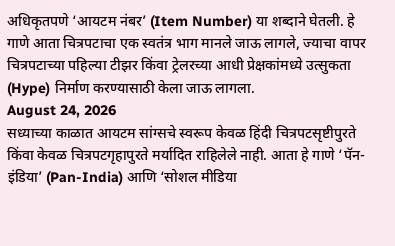अधिकृतपणे ‘आयटम नंबर’ (Item Number) या शब्दाने घेतली. हे गाणे आता चित्रपटाचा एक स्वतंत्र भाग मानले जाऊ लागले, ज्याचा वापर चित्रपटाच्या पहिल्या टीझर किंवा ट्रेलरच्या आधी प्रेक्षकांमध्ये उत्सुकता (Hype) निर्माण करण्यासाठी केला जाऊ लागला.
August 24, 2026
सध्याच्या काळात आयटम सांग्सचे स्वरूप केवळ हिंदी चित्रपटसृष्टीपुरते किंवा केवळ चित्रपटगृहापुरते मर्यादित राहिलेले नाही. आता हे गाणे ‘पॅन-इंडिया’ (Pan-India) आणि ‘सोशल मीडिया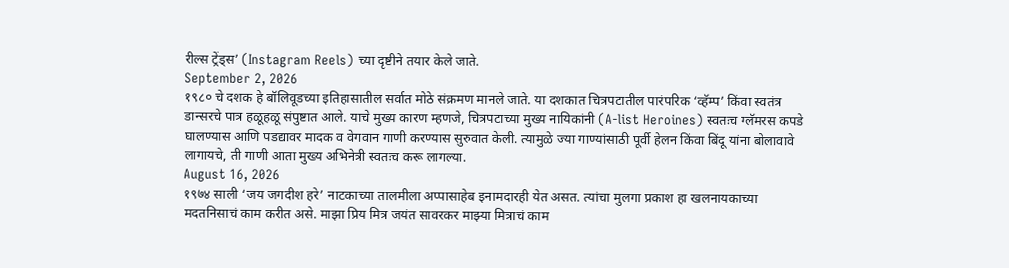रील्स ट्रेंड्स’ (Instagram Reels) च्या दृष्टीने तयार केले जाते.
September 2, 2026
१९८० चे दशक हे बॉलिवूडच्या इतिहासातील सर्वात मोठे संक्रमण मानले जाते. या दशकात चित्रपटातील पारंपरिक ‘व्हॅम्प’ किंवा स्वतंत्र डान्सरचे पात्र हळूहळू संपुष्टात आले. याचे मुख्य कारण म्हणजे, चित्रपटाच्या मुख्य नायिकांनी (A-list Heroines) स्वतःच ग्लॅमरस कपडे घालण्यास आणि पडद्यावर मादक व वेगवान गाणी करण्यास सुरुवात केली. त्यामुळे ज्या गाण्यांसाठी पूर्वी हेलन किंवा बिंदू यांना बोलावावे लागायचे, ती गाणी आता मुख्य अभिनेत्री स्वतःच करू लागल्या.
August 16, 2026
१९७४ साली ‘जय जगदीश हरे’ नाटकाच्या तालमीला अप्पासाहेब इनामदारही येत असत. त्यांचा मुलगा प्रकाश हा खलनायकाच्या मदतनिसाचं काम करीत असे. माझा प्रिय मित्र जयंत सावरकर माझ्या मित्राचं काम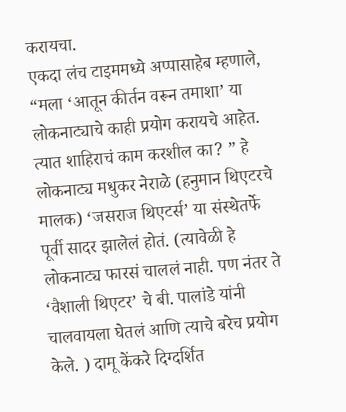करायचा.
एकदा लंच टाइममध्ये अप्पासाहेब म्हणाले, “मला ‘आतून कीर्तन वरून तमाशा’ या लोकनाट्याचे काही प्रयोग करायचे आहेत. त्यात शाहिराचं काम करशील का? ” हे लोकनाट्य मधुकर नेराळे (हनुमान थिएटरचे मालक) ‘जसराज थिएटर्स’ या संस्थेतर्फे पूर्वी सादर झालेलं होतं. (त्यावेळी हे लोकनाट्य फारसं चाललं नाही. पण नंतर ते ‘वैशाली थिएटर’ चे बी. पालांडे यांनी चालवायला घेतलं आणि त्याचे बरेच प्रयोग केले. ) दामू केंकरे दिग्दर्शित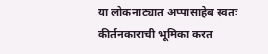या लोकनाट्यात अप्पासाहेब स्वतः कीर्तनकाराची भूमिका करत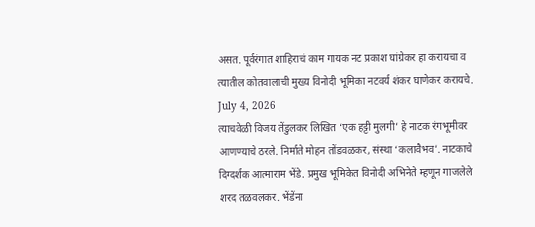असत. पूर्वरंगात शाहिराचं काम गायक नट प्रकाश घांग्रेकर हा करायचा व त्यातील कोतवालाची मुख्य विनोदी भूमिका नटवर्य शंकर घाणेकर करायचे.
July 4, 2026
त्याचवेळी विजय तेंडुलकर लिखित ‘एक हट्टी मुलगी’ हे नाटक रंगभूमीवर आणण्याचे ठरले. निर्माते मोहन तोंडवळकर, संस्था ‘कलावैभव’. नाटकाचे दिग्दर्शक आत्माराम भेंडे. प्रमुख भूमिकेत विनोदी अभिनेते म्हणून गाजलेले शरद तळवलकर. भेंडेंना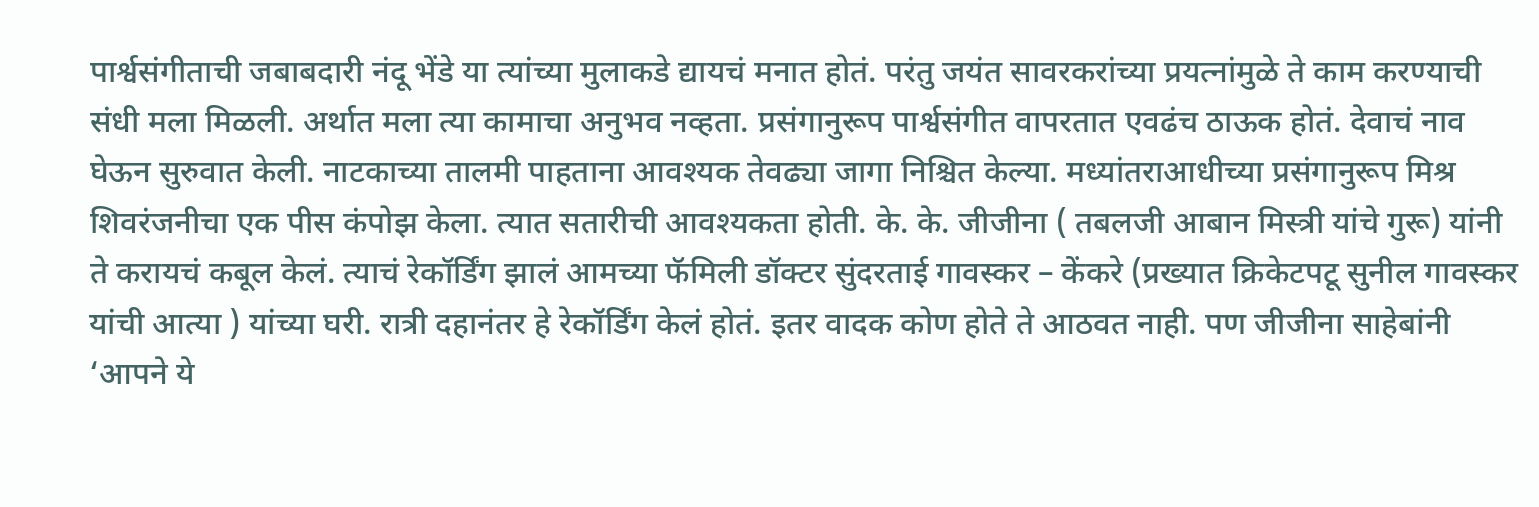पार्श्वसंगीताची जबाबदारी नंदू भेंडे या त्यांच्या मुलाकडे द्यायचं मनात होतं. परंतु जयंत सावरकरांच्या प्रयत्नांमुळे ते काम करण्याची संधी मला मिळली. अर्थात मला त्या कामाचा अनुभव नव्हता. प्रसंगानुरूप पार्श्वसंगीत वापरतात एवढंच ठाऊक होतं. देवाचं नाव घेऊन सुरुवात केली. नाटकाच्या तालमी पाहताना आवश्यक तेवढ्या जागा निश्चित केल्या. मध्यांतराआधीच्या प्रसंगानुरूप मिश्र शिवरंजनीचा एक पीस कंपोझ केला. त्यात सतारीची आवश्यकता होती. के. के. जीजीना ( तबलजी आबान मिस्त्री यांचे गुरू) यांनी ते करायचं कबूल केलं. त्याचं रेकॉर्डिंग झालं आमच्या फॅमिली डॉक्टर सुंदरताई गावस्कर – केंकरे (प्रख्यात क्रिकेटपटू सुनील गावस्कर यांची आत्या ) यांच्या घरी. रात्री दहानंतर हे रेकॉर्डिंग केलं होतं. इतर वादक कोण होते ते आठवत नाही. पण जीजीना साहेबांनी ‘आपने ये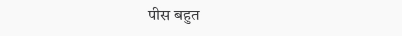पीस बहुत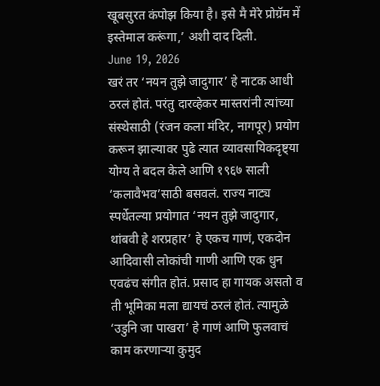खूबसुरत कंपोझ किया है। इसे मै मेरे प्रोग्रॅम में इस्तेमाल करूंगा,’ अशी दाद दिली.
June 19, 2026
खरं तर ‘नयन तुझे जादुगार’ हे नाटक आधी ठरलं होतं. परंतु दारव्हेकर मास्तरांनी त्यांच्या संस्थेसाठी (रंजन कला मंदिर, नागपूर) प्रयोग करून झाल्यावर पुढे त्यात व्यावसायिकदृष्ट्या योग्य ते बदल केले आणि १९६७ साली ‘कलावैभव’साठी बसवलं. राज्य नाट्य स्पर्धेतल्या प्रयोगात ‘नयन तुझे जादुगार, थांबवी हे शरप्रहार’ हे एकच गाणं, एकदोन आदिवासी लोकांची गाणी आणि एक धुन एवढंच संगीत होतं. प्रसाद हा गायक असतो व ती भूमिका मला द्यायचं ठरलं होतं. त्यामुळे ‘उडुनि जा पाखरा’ हे गाणं आणि फुलवाचं काम करणाऱ्या कुमुद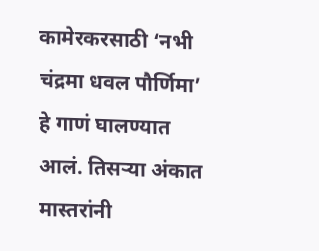कामेरकरसाठी ‘नभी चंद्रमा धवल पौर्णिमा’ हे गाणं घालण्यात आलं. तिसऱ्या अंकात मास्तरांनी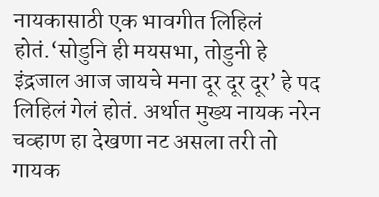नायकासाठी एक भावगीत लिहिलं होतं.‘सोडुनि ही मयसभा, तोडुनी हे इंद्रजाल आज जायचे मना दूर दूर दूर’ हे पद लिहिलं गेलं होतं. अर्थात मुख्य नायक नरेन चव्हाण हा देखणा नट असला तरी तो गायक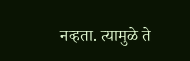नव्हता. त्यामुळे ते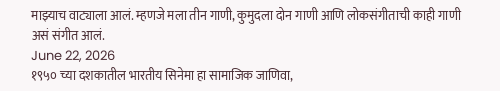माझ्याच वाट्याला आलं. म्हणजे मला तीन गाणी, कुमुदला दोन गाणी आणि लोकसंगीताची काही गाणी असं संगीत आलं.
June 22, 2026
१९५० च्या दशकातील भारतीय सिनेमा हा सामाजिक जाणिवा,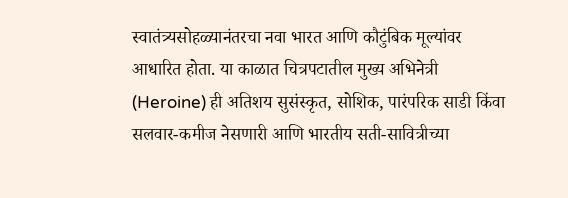स्वातंत्र्यसोहळ्यानंतरचा नवा भारत आणि कौटुंबिक मूल्यांवर आधारित होता. या काळात चित्रपटातील मुख्य अभिनेत्री (Heroine) ही अतिशय सुसंस्कृत, सोशिक, पारंपरिक साडी किंवा सलवार-कमीज नेसणारी आणि भारतीय सती-सावित्रीच्या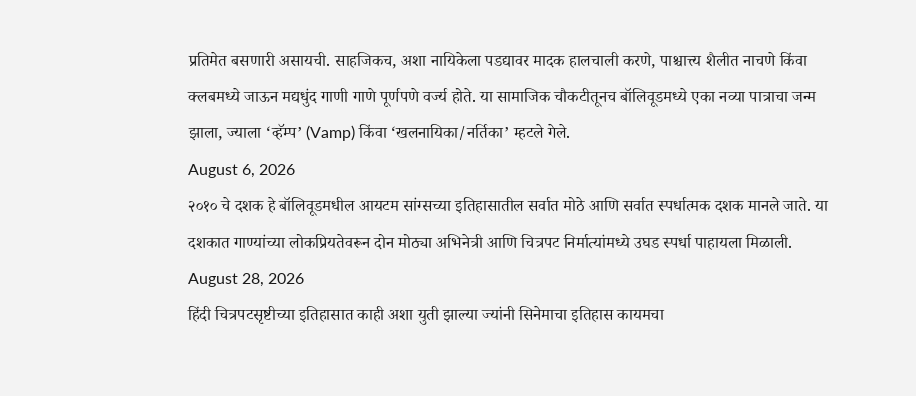प्रतिमेत बसणारी असायची. साहजिकच, अशा नायिकेला पडद्यावर मादक हालचाली करणे, पाश्चात्त्य शैलीत नाचणे किंवा क्लबमध्ये जाऊन मद्यधुंद गाणी गाणे पूर्णपणे वर्ज्य होते. या सामाजिक चौकटीतूनच बॉलिवूडमध्ये एका नव्या पात्राचा जन्म झाला, ज्याला ‘व्हॅम्प’ (Vamp) किंवा ‘खलनायिका/नर्तिका’ म्हटले गेले.
August 6, 2026
२०१० चे दशक हे बॉलिवूडमधील आयटम सांग्सच्या इतिहासातील सर्वात मोठे आणि सर्वात स्पर्धात्मक दशक मानले जाते. या दशकात गाण्यांच्या लोकप्रियतेवरून दोन मोठ्या अभिनेत्री आणि चित्रपट निर्मात्यांमध्ये उघड स्पर्धा पाहायला मिळाली.
August 28, 2026
हिंदी चित्रपटसृष्टीच्या इतिहासात काही अशा युती झाल्या ज्यांनी सिनेमाचा इतिहास कायमचा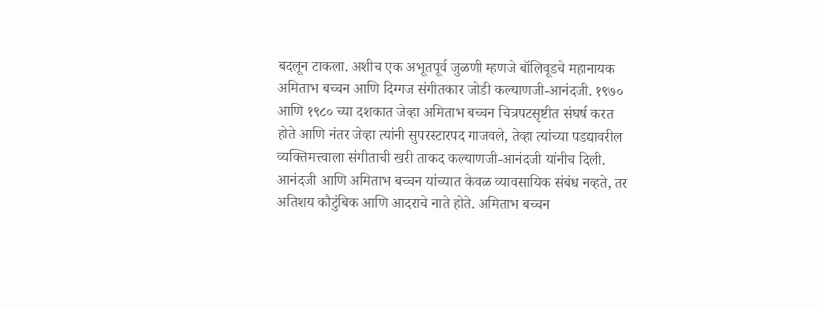बदलून टाकला. अशीच एक अभूतपूर्व जुळणी म्हणजे बॉलिवूडचे महानायक अमिताभ बच्चन आणि दिग्गज संगीतकार जोडी कल्याणजी-आनंदजी. १९७० आणि १९८० च्या दशकात जेव्हा अमिताभ बच्चन चित्रपटसृष्टीत संघर्ष करत होते आणि नंतर जेव्हा त्यांनी सुपरस्टारपद गाजवले, तेव्हा त्यांच्या पडद्यावरील व्यक्तिमत्त्वाला संगीताची खरी ताकद कल्याणजी-आनंदजी यांनीच दिली. आनंदजी आणि अमिताभ बच्चन यांच्यात केवळ व्यावसायिक संबंध नव्हते, तर अतिशय कौटुंबिक आणि आदराचे नाते होते. अमिताभ बच्चन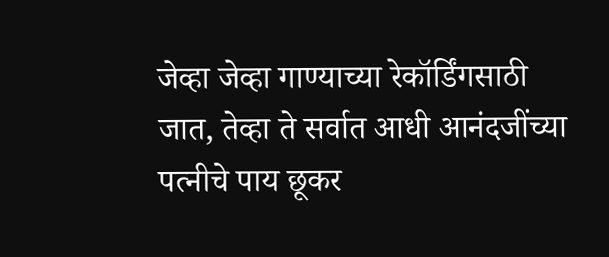जेव्हा जेव्हा गाण्याच्या रेकॉर्डिंगसाठी जात, तेव्हा ते सर्वात आधी आनंदजींच्या पत्नीचे पाय छूकर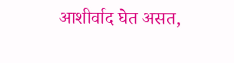आशीर्वाद घेत असत,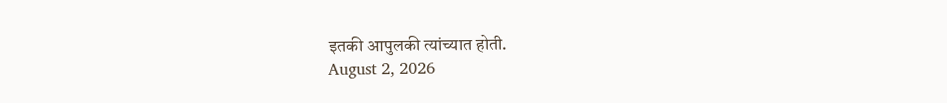इतकी आपुलकी त्यांच्यात होती.
August 2, 2026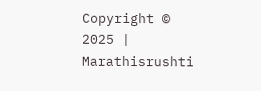Copyright © 2025 | Marathisrushti